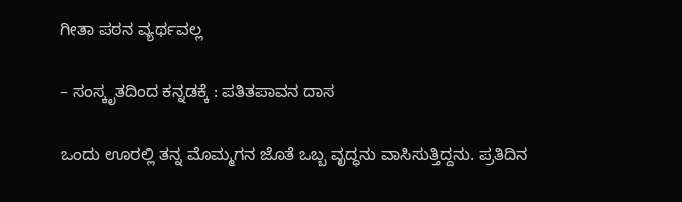ಗೀತಾ ಪಠನ ವ್ಯರ್ಥವಲ್ಲ

– ಸಂಸ್ಕೃತದಿಂದ ಕನ್ನಡಕ್ಕೆ : ಪತಿತಪಾವನ ದಾಸ

ಒಂದು ಊರಲ್ಲಿ ತನ್ನ ಮೊಮ್ಮಗನ ಜೊತೆ ಒಬ್ಬ ವೃದ್ಧನು ವಾಸಿಸುತ್ತಿದ್ದನು. ಪ್ರತಿದಿನ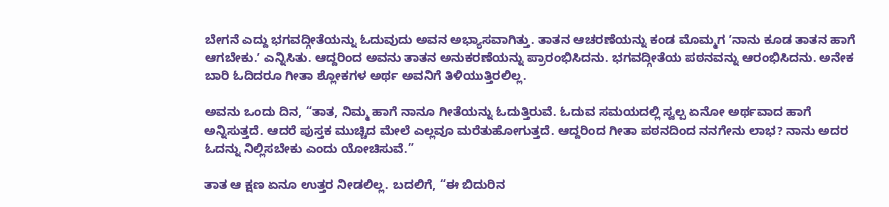ಬೇಗನೆ ಎದ್ದು ಭಗವದ್ಗೀತೆಯನ್ನು ಓದುವುದು ಅವನ ಅಭ್ಯಾಸವಾಗಿತ್ತು. ತಾತನ ಆಚರಣೆಯನ್ನು ಕಂಡ ಮೊಮ್ಮಗ ʼನಾನು ಕೂಡ ತಾತನ ಹಾಗೆ ಆಗಬೇಕು.ʼ ಎನ್ನಿಸಿತು. ಆದ್ದರಿಂದ ಅವನು ತಾತನ ಅನುಕರಣೆಯನ್ನು ಪ್ರಾರಂಭಿಸಿದನು. ಭಗವದ್ಗೀತೆಯ ಪಠನವನ್ನು ಆರಂಭಿಸಿದನು. ಅನೇಕ ಬಾರಿ ಓದಿದರೂ ಗೀತಾ ಶ್ಲೋಕಗಳ ಅರ್ಥ ಅವನಿಗೆ ತಿಳಿಯುತ್ತಿರಲಿಲ್ಲ.

ಅವನು ಒಂದು ದಿನ, “ತಾತ, ನಿಮ್ಮ ಹಾಗೆ ನಾನೂ ಗೀತೆಯನ್ನು ಓದುತ್ತಿರುವೆ. ಓದುವ ಸಮಯದಲ್ಲಿ ಸ್ವಲ್ಪ ಏನೋ ಅರ್ಥವಾದ ಹಾಗೆ ಅನ್ನಿಸುತ್ತದೆ. ಆದರೆ ಪುಸ್ತಕ ಮುಚ್ಚಿದ ಮೇಲೆ ಎಲ್ಲವೂ ಮರೆತುಹೋಗುತ್ತದೆ. ಆದ್ದರಿಂದ ಗೀತಾ ಪಠನದಿಂದ ನನಗೇನು ಲಾಭ? ನಾನು ಅದರ ಓದನ್ನು ನಿಲ್ಲಿಸಬೇಕು ಎಂದು ಯೋಚಿಸುವೆ.”

ತಾತ ಆ ಕ್ಷಣ ಏನೂ ಉತ್ತರ ನೀಡಲಿಲ್ಲ. ಬದಲಿಗೆ, “ಈ ಬಿದುರಿನ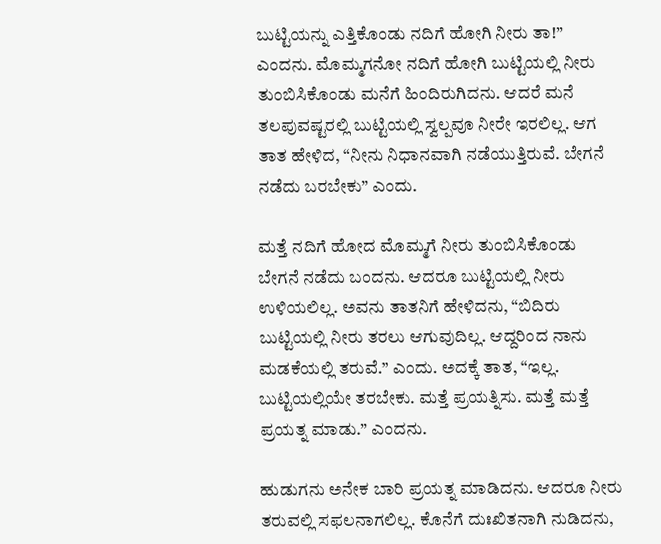ಬುಟ್ಟಿಯನ್ನು ಎತ್ತಿಕೊಂಡು ನದಿಗೆ ಹೋಗಿ ನೀರು ತಾ!” ಎಂದನು. ಮೊಮ್ಮಗನೋ ನದಿಗೆ ಹೋಗಿ ಬುಟ್ಟಿಯಲ್ಲಿ ನೀರು ತುಂಬಿಸಿಕೊಂಡು ಮನೆಗೆ ಹಿಂದಿರುಗಿದನು. ಆದರೆ ಮನೆ ತಲಪುವಷ್ಟರಲ್ಲಿ ಬುಟ್ಟಿಯಲ್ಲಿ ಸ್ವಲ್ಪವೂ ನೀರೇ ಇರಲಿಲ್ಲ. ಆಗ ತಾತ ಹೇಳಿದ, “ನೀನು ನಿಧಾನವಾಗಿ ನಡೆಯುತ್ತಿರುವೆ. ಬೇಗನೆ ನಡೆದು ಬರಬೇಕು” ಎಂದು.

ಮತ್ತೆ ನದಿಗೆ ಹೋದ ಮೊಮ್ಮಗೆ ನೀರು ತುಂಬಿಸಿಕೊಂಡು ಬೇಗನೆ ನಡೆದು ಬಂದನು. ಆದರೂ ಬುಟ್ಟಿಯಲ್ಲಿ ನೀರು ಉಳಿಯಲಿಲ್ಲ. ಅವನು ತಾತನಿಗೆ ಹೇಳಿದನು, “ಬಿದಿರು ಬುಟ್ಟಿಯಲ್ಲಿ ನೀರು ತರಲು ಆಗುವುದಿಲ್ಲ. ಆದ್ದರಿಂದ ನಾನು ಮಡಕೆಯಲ್ಲಿ ತರುವೆ.” ಎಂದು. ಅದಕ್ಕೆ ತಾತ, “ಇಲ್ಲ. ಬುಟ್ಟಿಯಲ್ಲಿಯೇ ತರಬೇಕು. ಮತ್ತೆ ಪ್ರಯತ್ನಿಸು. ಮತ್ತೆ ಮತ್ತೆ ಪ್ರಯತ್ನ ಮಾಡು.” ಎಂದನು.

ಹುಡುಗನು ಅನೇಕ ಬಾರಿ ಪ್ರಯತ್ನ ಮಾಡಿದನು. ಆದರೂ ನೀರು ತರುವಲ್ಲಿ ಸಫಲನಾಗಲಿಲ್ಲ. ಕೊನೆಗೆ ದುಃಖಿತನಾಗಿ ನುಡಿದನು,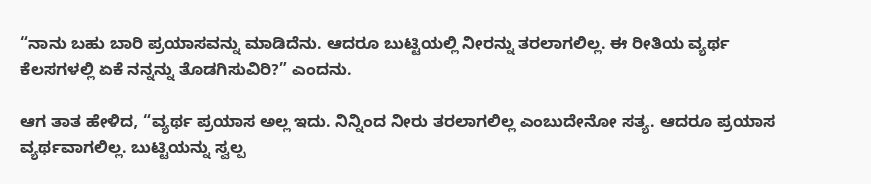“ನಾನು ಬಹು ಬಾರಿ ಪ್ರಯಾಸವನ್ನು ಮಾಡಿದೆನು. ಆದರೂ ಬುಟ್ಟಿಯಲ್ಲಿ ನೀರನ್ನು ತರಲಾಗಲಿಲ್ಲ. ಈ ರೀತಿಯ ವ್ಯರ್ಥ ಕೆಲಸಗಳಲ್ಲಿ ಏಕೆ ನನ್ನನ್ನು ತೊಡಗಿಸುವಿರಿ?” ಎಂದನು.

ಆಗ ತಾತ ಹೇಳಿದ, “ವ್ಯರ್ಥ ಪ್ರಯಾಸ ಅಲ್ಲ ಇದು. ನಿನ್ನಿಂದ ನೀರು ತರಲಾಗಲಿಲ್ಲ ಎಂಬುದೇನೋ ಸತ್ಯ. ಆದರೂ ಪ್ರಯಾಸ ವ್ಯರ್ಥವಾಗಲಿಲ್ಲ. ಬುಟ್ಟಿಯನ್ನು ಸ್ವಲ್ಪ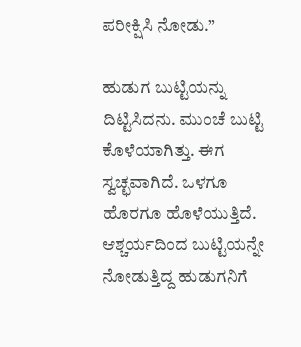ಪರೀಕ್ಷಿಸಿ ನೋಡು.”

ಹುಡುಗ ಬುಟ್ಟಿಯನ್ನು ದಿಟ್ಟಿಸಿದನು. ಮುಂಚೆ ಬುಟ್ಟಿ ಕೊಳೆಯಾಗಿತ್ತು. ಈಗ ಸ್ವಚ್ಛವಾಗಿದೆ. ಒಳಗೂ ಹೊರಗೂ ಹೊಳೆಯುತ್ತಿದೆ. ಆಶ್ಚರ್ಯದಿಂದ ಬುಟ್ಟಿಯನ್ನೇ ನೋಡುತ್ತಿದ್ದ ಹುಡುಗನಿಗೆ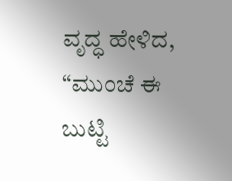ವೃದ್ಧ ಹೇಳಿದ, “ಮುಂಚೆ ಈ ಬುಟ್ಟಿ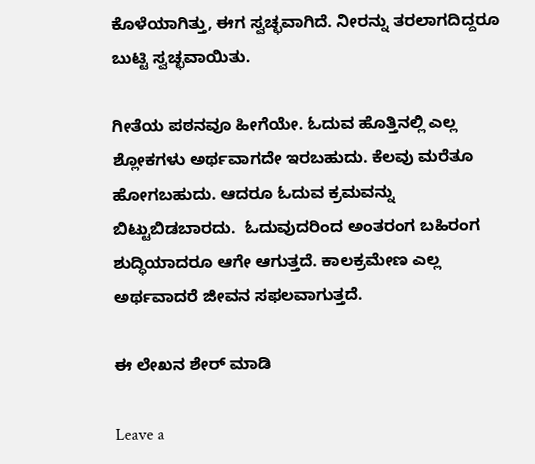ಕೊಳೆಯಾಗಿತ್ತು, ಈಗ ಸ್ವಚ್ಛವಾಗಿದೆ. ನೀರನ್ನು ತರಲಾಗದಿದ್ದರೂ ಬುಟ್ಟಿ ಸ್ವಚ್ಛವಾಯಿತು.

ಗೀತೆಯ ಪಠನವೂ ಹೀಗೆಯೇ. ಓದುವ ಹೊತ್ತಿನಲ್ಲಿ ಎಲ್ಲ ಶ್ಲೋಕಗಳು ಅರ್ಥವಾಗದೇ ಇರಬಹುದು. ಕೆಲವು ಮರೆತೂ ಹೋಗಬಹುದು. ಆದರೂ ಓದುವ ಕ್ರಮವನ್ನು ಬಿಟ್ಟುಬಿಡಬಾರದು.  ಓದುವುದರಿಂದ ಅಂತರಂಗ ಬಹಿರಂಗ ಶುದ್ಧಿಯಾದರೂ ಆಗೇ ಆಗುತ್ತದೆ. ಕಾಲಕ್ರಮೇಣ ಎಲ್ಲ ಅರ್ಥವಾದರೆ ಜೀವನ ಸಫಲವಾಗುತ್ತದೆ.

ಈ ಲೇಖನ ಶೇರ್ ಮಾಡಿ

Leave a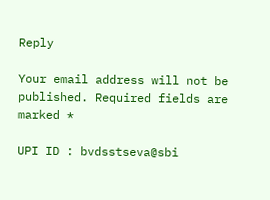Reply

Your email address will not be published. Required fields are marked *

UPI ID : bvdsstseva@sbi